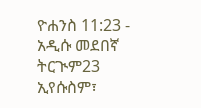ዮሐንስ 11:23 - አዲሱ መደበኛ ትርጒም23 ኢየሱስም፣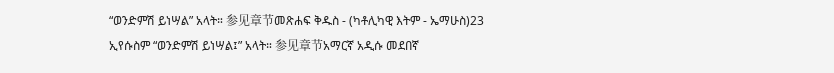“ወንድምሽ ይነሣል” አላት። 参见章节መጽሐፍ ቅዱስ - (ካቶሊካዊ እትም - ኤማሁስ)23 ኢየሱስም “ወንድምሽ ይነሣል፤” አላት። 参见章节አማርኛ አዲሱ መደበኛ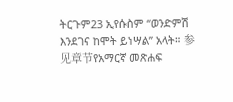ትርጉም23 ኢየሱስም “ወንድምሽ እንደገና ከሞት ይነሣል” አላት። 参见章节የአማርኛ መጽሐፍ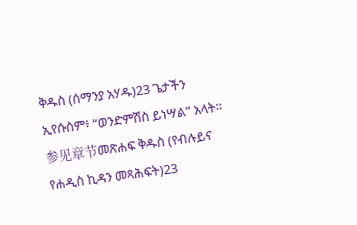ቅዱስ (ሰማንያ አሃዱ)23 ጌታችን ኢየሱስም፥ “ወንድምሽስ ይነሣል” አላት። 参见章节መጽሐፍ ቅዱስ (የብሉይና የሐዲስ ኪዳን መጻሕፍት)23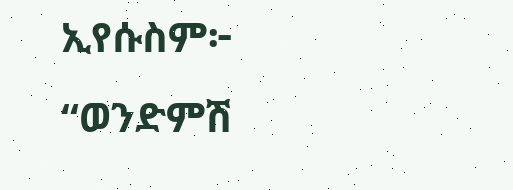ኢየሱስም፦ “ወንድምሽ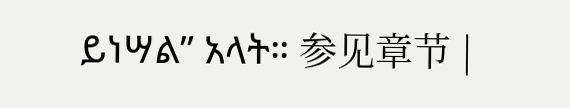ይነሣል” አላት። 参见章节 |